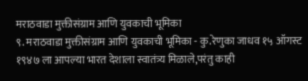मराठवाडा मुक्तीसंग्राम आणि युवकाची भूमिका
९. मराठवाडा मुक्तीसंग्राम आणि युवकाची भूमिका - कु.रेणुका जाधव १५ ऑगस्ट १९४७ ला आपल्या भारत देशाला स्वातंत्र्य मिळाले,परंतु काही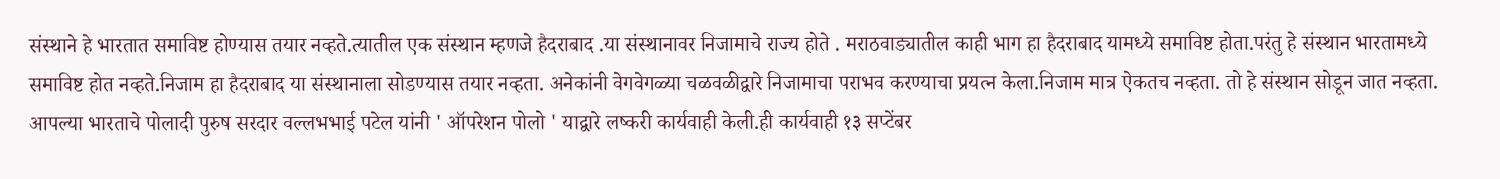संस्थाने हे भारतात समाविष्ट होण्यास तयार नव्हते.त्यातील एक संस्थान म्हणजे हैदराबाद .या संस्थानावर निजामाचे राज्य होते . मराठवाड्यातील काही भाग हा हैदराबाद यामध्ये समाविष्ट होता.परंतु हे संस्थान भारतामध्ये समाविष्ट होत नव्हते.निजाम हा हैदराबाद या संस्थानाला सोडण्यास तयार नव्हता. अनेकांनी वेगवेगळ्या चळवळीद्वारे निजामाचा पराभव करण्याचा प्रयत्न केला.निजाम मात्र ऐकतच नव्हता. तो हे संस्थान सोडून जात नव्हता. आपल्या भारताचे पोलादी पुरुष सरदार वल्लभभाई पटेल यांनी ' ऑपरेशन पोलो ' याद्वारे लष्करी कार्यवाही केली.ही कार्यवाही १३ सप्टेंबर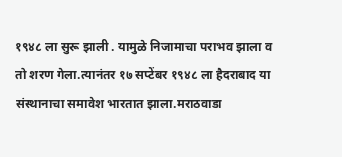१९४८ ला सुरू झाली . यामुळे निजामाचा पराभव झाला व तो शरण गेला.त्यानंतर १७ सप्टेंबर १९४८ ला हैदराबाद या संस्थानाचा समावेश भारतात झाला.मराठवाडा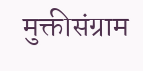मुक्तीसंग्राम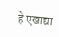हे एखाद्या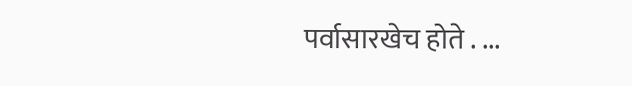पर्वासारखेच होते . ...